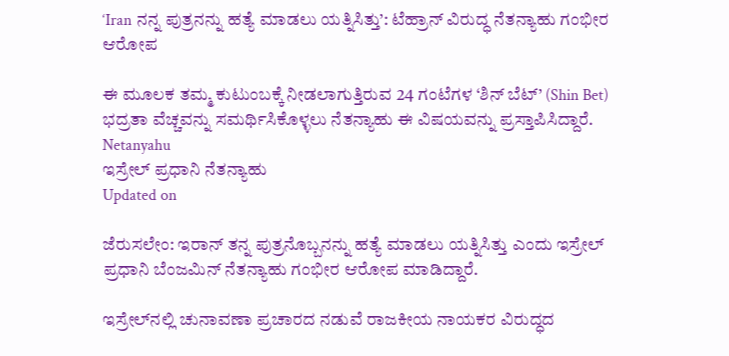‘Iran ನನ್ನ ಪುತ್ರನನ್ನು ಹತ್ಯೆ ಮಾಡಲು ಯತ್ನಿಸಿತ್ತು’: ಟೆಹ್ರಾನ್‌ ವಿರುದ್ಧ ನೆತನ್ಯಾಹು ಗಂಭೀರ ಆರೋಪ

ಈ ಮೂಲಕ ತಮ್ಮ ಕುಟುಂಬಕ್ಕೆ ನೀಡಲಾಗುತ್ತಿರುವ 24 ಗಂಟೆಗಳ ‘ಶಿನ್ ಬೆಟ್’ (Shin Bet) ಭದ್ರತಾ ವೆಚ್ಚವನ್ನು ಸಮರ್ಥಿಸಿಕೊಳ್ಳಲು ನೆತನ್ಯಾಹು ಈ ವಿಷಯವನ್ನು ಪ್ರಸ್ತಾಪಿಸಿದ್ದಾರೆ.
Netanyahu
ಇಸ್ರೇಲ್ ಪ್ರಧಾನಿ ನೆತನ್ಯಾಹು
Updated on

ಜೆರುಸಲೇಂ: ಇರಾನ್‌ ತನ್ನ ಪುತ್ರನೊಬ್ಬನನ್ನು ಹತ್ಯೆ ಮಾಡಲು ಯತ್ನಿಸಿತ್ತು ಎಂದು ಇಸ್ರೇಲ್‌ ಪ್ರಧಾನಿ ಬೆಂಜಮಿನ್‌ ನೆತನ್ಯಾಹು ಗಂಭೀರ ಆರೋಪ ಮಾಡಿದ್ದಾರೆ.

ಇಸ್ರೇಲ್‌ನಲ್ಲಿ ಚುನಾವಣಾ ಪ್ರಚಾರದ ನಡುವೆ ರಾಜಕೀಯ ನಾಯಕರ ವಿರುದ್ಧದ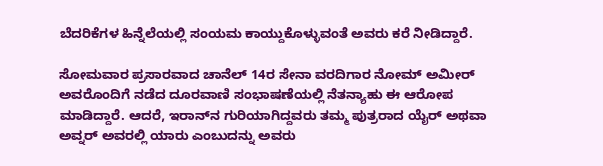ಬೆದರಿಕೆಗಳ ಹಿನ್ನೆಲೆಯಲ್ಲಿ ಸಂಯಮ ಕಾಯ್ದುಕೊಳ್ಳುವಂತೆ ಅವರು ಕರೆ ನೀಡಿದ್ದಾರೆ.

ಸೋಮವಾರ ಪ್ರಸಾರವಾದ ಚಾನೆಲ್‌ 14ರ ಸೇನಾ ವರದಿಗಾರ ನೋಮ್‌ ಅಮೀರ್‌ ಅವರೊಂದಿಗೆ ನಡೆದ ದೂರವಾಣಿ ಸಂಭಾಷಣೆಯಲ್ಲಿ ನೆತನ್ಯಾಹು ಈ ಆರೋಪ ಮಾಡಿದ್ದಾರೆ. ಆದರೆ, ಇರಾನ್‌ನ ಗುರಿಯಾಗಿದ್ದವರು ತಮ್ಮ ಪುತ್ರರಾದ ಯೈರ್‌ ಅಥವಾ ಅವ್ನರ್‌ ಅವರಲ್ಲಿ ಯಾರು ಎಂಬುದನ್ನು ಅವರು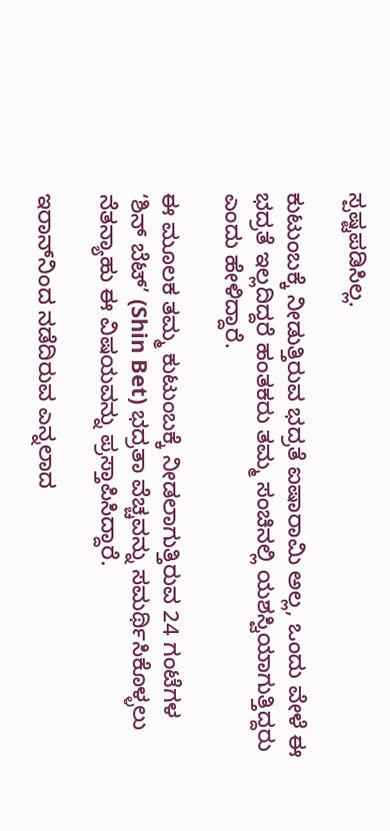ಸ್ಪಷ್ಟಪಡಿಸಿಲ್ಲ.

ಕುಟುಂಬಕ್ಕೆ ನೀಡುತ್ತಿರುವ ಭದ್ರತೆ ಐಷಾರಾಮಿ ಅಲ್ಲ, ಒಂದು ವೇಳೆ ಈ ಭದ್ರತೆ ಇಲ್ಲದಿದ್ದರೆ ಹಂತಕರು ತಮ್ಮ ಸಂಚಿನಲ್ಲಿ ಯಶಸ್ವಿಯಾಗುತ್ತಿದ್ದರು ಎಂದು ಹೇಳಿದ್ದಾರೆ.

ಈ ಮೂಲಕ ತಮ್ಮ ಕುಟುಂಬಕ್ಕೆ ನೀಡಲಾಗುತ್ತಿರುವ 24 ಗಂಟೆಗಳ ‘ಶಿನ್ ಬೆಟ್’ (Shin Bet) ಭದ್ರತಾ ವೆಚ್ಚವನ್ನು ಸಮರ್ಥಿಸಿಕೊಳ್ಳಲು ನೆತನ್ಯಾಹು ಈ ವಿಷಯವನ್ನು ಪ್ರಸ್ತಾಪಿಸಿದ್ದಾರೆ.

ಇರಾನ್‌ನಿಂದ ನಡೆದಿರುವ ಎನ್ನಲಾದ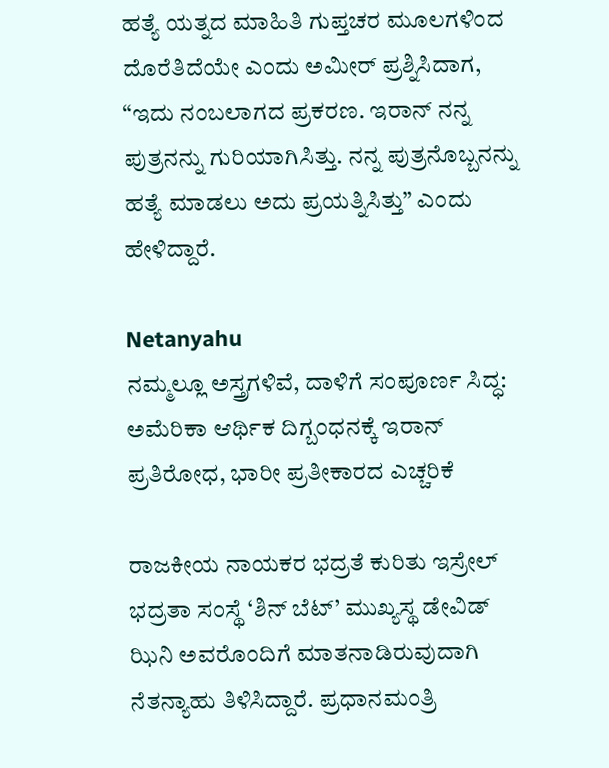ಹತ್ಯೆ ಯತ್ನದ ಮಾಹಿತಿ ಗುಪ್ತಚರ ಮೂಲಗಳಿಂದ ದೊರೆತಿದೆಯೇ ಎಂದು ಅಮೀರ್‌ ಪ್ರಶ್ನಿಸಿದಾಗ, “ಇದು ನಂಬಲಾಗದ ಪ್ರಕರಣ. ಇರಾನ್‌ ನನ್ನ ಪುತ್ರನನ್ನು ಗುರಿಯಾಗಿಸಿತ್ತು. ನನ್ನ ಪುತ್ರನೊಬ್ಬನನ್ನು ಹತ್ಯೆ ಮಾಡಲು ಅದು ಪ್ರಯತ್ನಿಸಿತ್ತು” ಎಂದು ಹೇಳಿದ್ದಾರೆ.

Netanyahu
ನಮ್ಮಲ್ಲೂ ಅಸ್ತ್ರಗಳಿವೆ, ದಾಳಿಗೆ ಸಂಪೂರ್ಣ ಸಿದ್ಧ: ಅಮೆರಿಕಾ ಆರ್ಥಿಕ ದಿಗ್ಬಂಧನಕ್ಕೆ ಇರಾನ್‌ ಪ್ರತಿರೋಧ, ಭಾರೀ ಪ್ರತೀಕಾರದ ಎಚ್ಚರಿಕೆ

ರಾಜಕೀಯ ನಾಯಕರ ಭದ್ರತೆ ಕುರಿತು ಇಸ್ರೇಲ್‌ ಭದ್ರತಾ ಸಂಸ್ಥೆ ‘ಶಿನ್‌ ಬೆಟ್‌’ ಮುಖ್ಯಸ್ಥ ಡೇವಿಡ್‌ ಝಿನಿ ಅವರೊಂದಿಗೆ ಮಾತನಾಡಿರುವುದಾಗಿ ನೆತನ್ಯಾಹು ತಿಳಿಸಿದ್ದಾರೆ. ಪ್ರಧಾನಮಂತ್ರಿ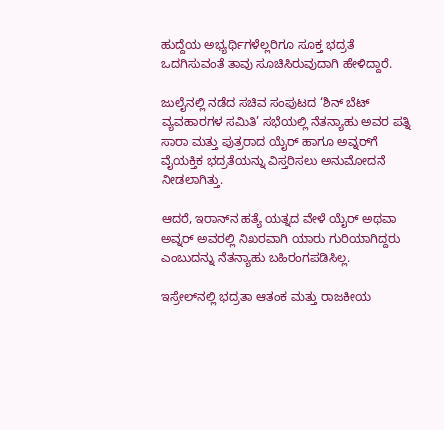ಹುದ್ದೆಯ ಅಭ್ಯರ್ಥಿಗಳೆಲ್ಲರಿಗೂ ಸೂಕ್ತ ಭದ್ರತೆ ಒದಗಿಸುವಂತೆ ತಾವು ಸೂಚಿಸಿರುವುದಾಗಿ ಹೇಳಿದ್ದಾರೆ.

ಜುಲೈನಲ್ಲಿ ನಡೆದ ಸಚಿವ ಸಂಪುಟದ ‘ಶಿನ್‌ ಬೆಟ್‌ ವ್ಯವಹಾರಗಳ ಸಮಿತಿ’ ಸಭೆಯಲ್ಲಿ ನೆತನ್ಯಾಹು ಅವರ ಪತ್ನಿ ಸಾರಾ ಮತ್ತು ಪುತ್ರರಾದ ಯೈರ್‌ ಹಾಗೂ ಅವ್ನರ್‌ಗೆ ವೈಯಕ್ತಿಕ ಭದ್ರತೆಯನ್ನು ವಿಸ್ತರಿಸಲು ಅನುಮೋದನೆ ನೀಡಲಾಗಿತ್ತು.

ಆದರೆ, ಇರಾನ್‌ನ ಹತ್ಯೆ ಯತ್ನದ ವೇಳೆ ಯೈರ್‌ ಅಥವಾ ಅವ್ನರ್‌ ಅವರಲ್ಲಿ ನಿಖರವಾಗಿ ಯಾರು ಗುರಿಯಾಗಿದ್ದರು ಎಂಬುದನ್ನು ನೆತನ್ಯಾಹು ಬಹಿರಂಗಪಡಿಸಿಲ್ಲ.

ಇಸ್ರೇಲ್‌ನಲ್ಲಿ ಭದ್ರತಾ ಆತಂಕ ಮತ್ತು ರಾಜಕೀಯ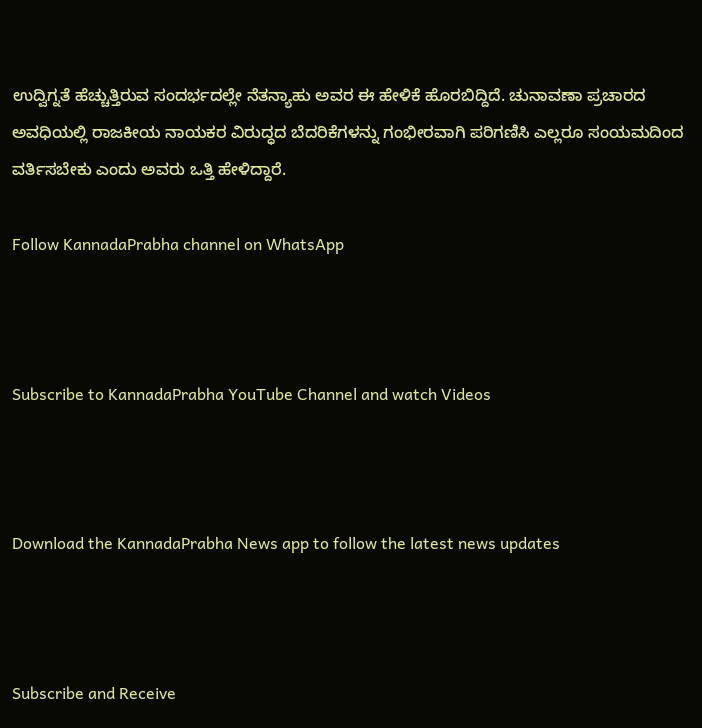ಉದ್ವಿಗ್ನತೆ ಹೆಚ್ಚುತ್ತಿರುವ ಸಂದರ್ಭದಲ್ಲೇ ನೆತನ್ಯಾಹು ಅವರ ಈ ಹೇಳಿಕೆ ಹೊರಬಿದ್ದಿದೆ. ಚುನಾವಣಾ ಪ್ರಚಾರದ ಅವಧಿಯಲ್ಲಿ ರಾಜಕೀಯ ನಾಯಕರ ವಿರುದ್ಧದ ಬೆದರಿಕೆಗಳನ್ನು ಗಂಭೀರವಾಗಿ ಪರಿಗಣಿಸಿ ಎಲ್ಲರೂ ಸಂಯಮದಿಂದ ವರ್ತಿಸಬೇಕು ಎಂದು ಅವರು ಒತ್ತಿ ಹೇಳಿದ್ದಾರೆ.

Follow KannadaPrabha channel on WhatsApp



Subscribe to KannadaPrabha YouTube Channel and watch Videos



Download the KannadaPrabha News app to follow the latest news updates



Subscribe and Receive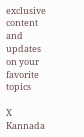exclusive content and updates on your favorite topics

X
Kannada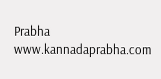Prabha
www.kannadaprabha.com